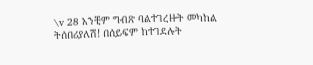\v 28 አንቺም ግብጽ ባልተገረዙት መካከል ትሰበሪያለሽ! በሰይፍም ከተገደሉት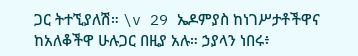ጋር ትተኚያለሽ። \v 29 ኤዶምያስ ከነገሥታቶችዋና ከአለቆችዋ ሁሉጋር በዚያ አሉ። ኃያላን ነበሩ፥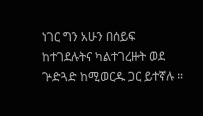ነገር ግን አሁን በሰይፍ ከተገደሉትና ካልተገረዙት ወደ ጕድጓድ ከሚወርዱ ጋር ይተኛሉ ።